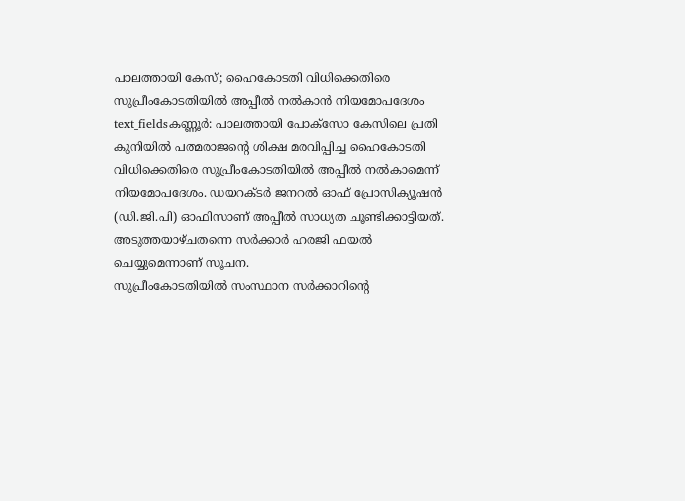പാലത്തായി കേസ്; ഹൈകോടതി വിധിക്കെതിരെ സുപ്രീംകോടതിയിൽ അപ്പീൽ നൽകാൻ നിയമോപദേശം
text_fieldsകണ്ണൂർ: പാലത്തായി പോക്സോ കേസിലെ പ്രതി കുനിയിൽ പത്മരാജന്റെ ശിക്ഷ മരവിപ്പിച്ച ഹൈകോടതി വിധിക്കെതിരെ സുപ്രീംകോടതിയിൽ അപ്പീൽ നൽകാമെന്ന് നിയമോപദേശം. ഡയറക്ടർ ജനറൽ ഓഫ് പ്രോസിക്യൂഷൻ (ഡി.ജി.പി) ഓഫിസാണ് അപ്പീൽ സാധ്യത ചൂണ്ടിക്കാട്ടിയത്. അടുത്തയാഴ്ചതന്നെ സർക്കാർ ഹരജി ഫയൽ ചെയ്യുമെന്നാണ് സൂചന.
സുപ്രീംകോടതിയിൽ സംസ്ഥാന സർക്കാറിന്റെ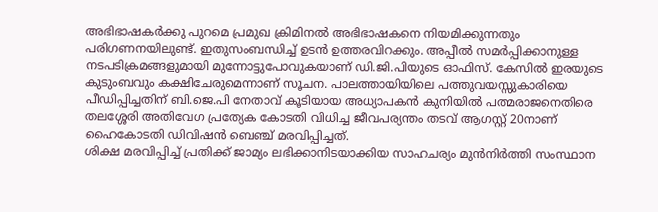അഭിഭാഷകർക്കു പുറമെ പ്രമുഖ ക്രിമിനൽ അഭിഭാഷകനെ നിയമിക്കുന്നതും പരിഗണനയിലുണ്ട്. ഇതുസംബന്ധിച്ച് ഉടൻ ഉത്തരവിറക്കും. അപ്പീൽ സമർപ്പിക്കാനുള്ള നടപടിക്രമങ്ങളുമായി മുന്നോട്ടുപോവുകയാണ് ഡി.ജി.പിയുടെ ഓഫിസ്. കേസിൽ ഇരയുടെ കുടുംബവും കക്ഷിചേരുമെന്നാണ് സൂചന. പാലത്തായിയിലെ പത്തുവയസ്സുകാരിയെ പീഡിപ്പിച്ചതിന് ബി.ജെ.പി നേതാവ് കൂടിയായ അധ്യാപകൻ കുനിയിൽ പത്മരാജനെതിരെ തലശ്ശേരി അതിവേഗ പ്രത്യേക കോടതി വിധിച്ച ജീവപര്യന്തം തടവ് ആഗസ്റ്റ് 20നാണ് ഹൈകോടതി ഡിവിഷൻ ബെഞ്ച് മരവിപ്പിച്ചത്.
ശിക്ഷ മരവിപ്പിച്ച് പ്രതിക്ക് ജാമ്യം ലഭിക്കാനിടയാക്കിയ സാഹചര്യം മുൻനിർത്തി സംസ്ഥാന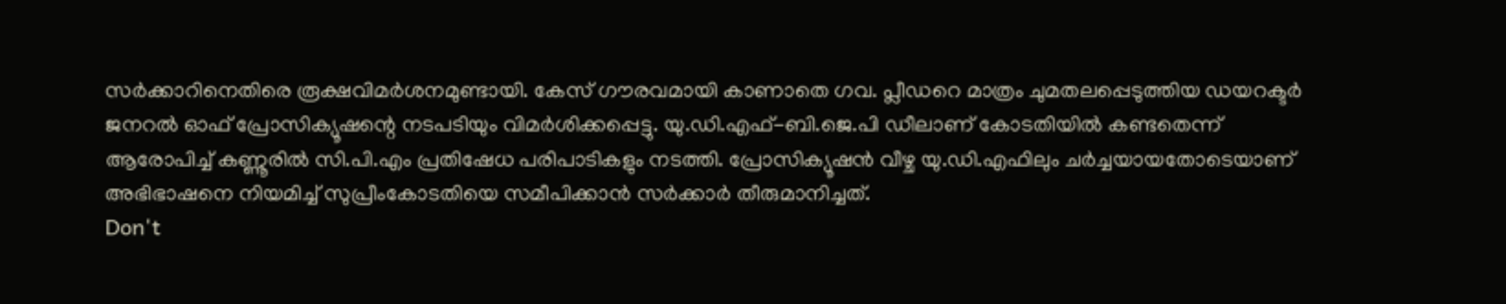സർക്കാറിനെതിരെ രൂക്ഷവിമർശനമുണ്ടായി. കേസ് ഗൗരവമായി കാണാതെ ഗവ. പ്ലീഡറെ മാത്രം ചുമതലപ്പെടുത്തിയ ഡയറക്ടർ ജനറൽ ഓഫ് പ്രോസിക്യൂഷന്റെ നടപടിയും വിമർശിക്കപ്പെട്ടു. യു.ഡി.എഫ്-ബി.ജെ.പി ഡീലാണ് കോടതിയിൽ കണ്ടതെന്ന് ആരോപിച്ച് കണ്ണൂരിൽ സി.പി.എം പ്രതിഷേധ പരിപാടികളും നടത്തി. പ്രോസിക്യൂഷൻ വീഴ്ച യു.ഡി.എഫിലും ചർച്ചയായതോടെയാണ് അഭിഭാഷനെ നിയമിച്ച് സുപ്രീംകോടതിയെ സമീപിക്കാൻ സർക്കാർ തീരുമാനിച്ചത്.
Don't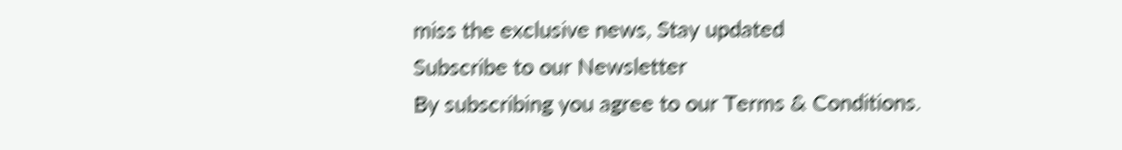miss the exclusive news, Stay updated
Subscribe to our Newsletter
By subscribing you agree to our Terms & Conditions.